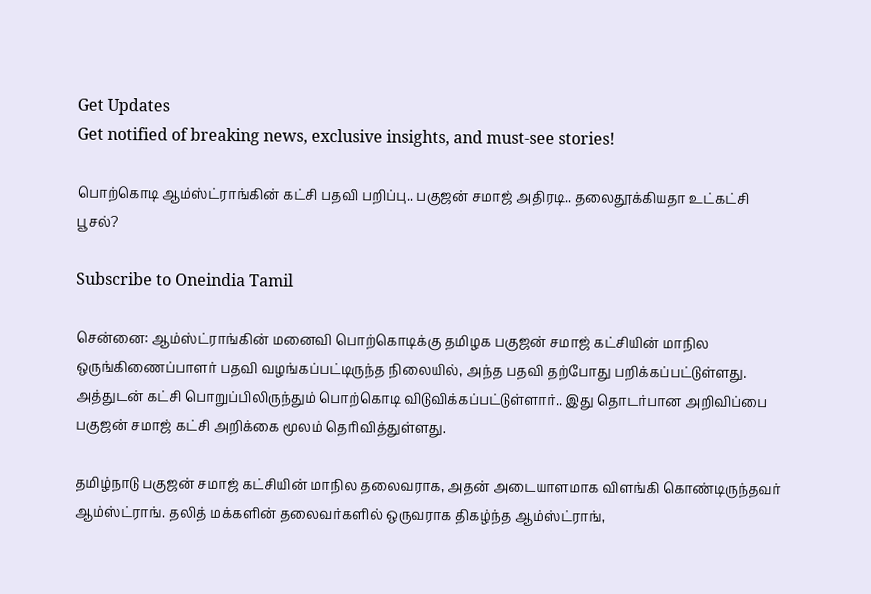Get Updates
Get notified of breaking news, exclusive insights, and must-see stories!

பொற்கொடி ஆம்ஸ்ட்ராங்கின் கட்சி பதவி பறிப்பு.. பகுஜன் சமாஜ் அதிரடி.. தலைதூக்கியதா உட்கட்சி பூசல்?

Subscribe to Oneindia Tamil

சென்னை: ஆம்ஸ்ட்ராங்கின் மனைவி பொற்கொடிக்கு தமிழக பகுஜன் சமாஜ் கட்சியின் மாநில ஒருங்கிணைப்பாளர் பதவி வழங்கப்பட்டிருந்த நிலையில், அந்த பதவி தற்போது பறிக்கப்பட்டுள்ளது. அத்துடன் கட்சி பொறுப்பிலிருந்தும் பொற்கொடி விடுவிக்கப்பட்டுள்ளார்.. இது தொடர்பான அறிவிப்பை பகுஜன் சமாஜ் கட்சி அறிக்கை மூலம் தெரிவித்துள்ளது.

தமிழ்நாடு பகுஜன் சமாஜ் கட்சியின் மாநில தலைவராக, அதன் அடையாளமாக விளங்கி கொண்டிருந்தவர் ஆம்ஸ்ட்ராங். தலித் மக்களின் தலைவர்களில் ஒருவராக திகழ்ந்த ஆம்ஸ்ட்ராங்,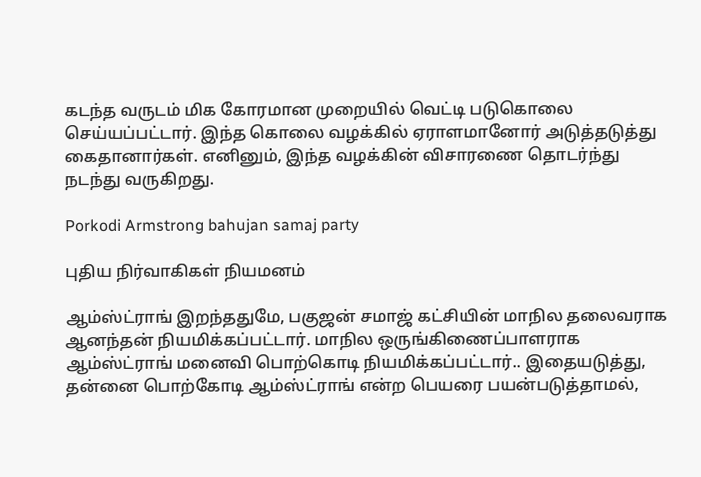கடந்த வருடம் மிக கோரமான முறையில் வெட்டி படுகொலை செய்யப்பட்டார். இந்த கொலை வழக்கில் ஏராளமானோர் அடுத்தடுத்து கைதானார்கள். எனினும், இந்த வழக்கின் விசாரணை தொடர்ந்து நடந்து வருகிறது.

Porkodi Armstrong bahujan samaj party

புதிய நிர்வாகிகள் நியமனம்

ஆம்ஸ்ட்ராங் இறந்ததுமே, பகுஜன் சமாஜ் கட்சியின் மாநில தலைவராக ஆனந்தன் நியமிக்கப்பட்டார். மாநில ஒருங்கிணைப்பாளராக ஆம்ஸ்ட்ராங் மனைவி பொற்கொடி நியமிக்கப்பட்டார்.. இதையடுத்து, தன்னை பொற்கோடி ஆம்ஸ்ட்ராங் என்ற பெயரை பயன்படுத்தாமல்,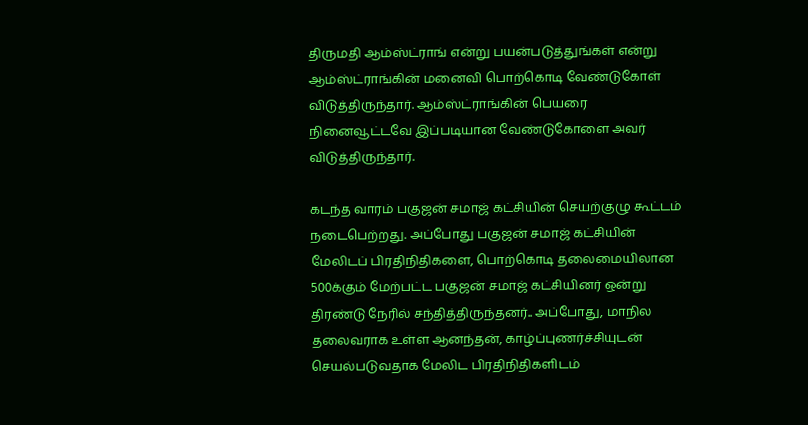திருமதி ஆம்ஸ்ட்ராங் என்று பயன்படுத்துங்கள் என்று ஆம்ஸ்ட்ராங்கின் மனைவி பொற்கொடி வேண்டுகோள் விடுத்திருந்தார். ஆம்ஸ்ட்ராங்கின் பெயரை நினைவூட்டவே இப்படியான வேண்டுகோளை அவர் விடுத்திருந்தார்.

கடந்த வாரம் பகுஜன் சமாஜ் கட்சியின் செயற்குழு கூட்டம் நடைபெற்றது. அப்போது பகுஜன் சமாஜ் கட்சியின் மேலிடப் பிரதிநிதிகளை, பொற்கொடி தலைமையிலான 500க்கும் மேற்பட்ட பகுஜன் சமாஜ் கட்சியினர் ஒன்று திரண்டு நேரில் சந்தித்திருந்தனர்.. அப்போது, மாநில தலைவராக உள்ள ஆனந்தன், காழ்ப்புணர்ச்சியுடன் செயல்படுவதாக மேலிட பிரதிநிதிகளிடம்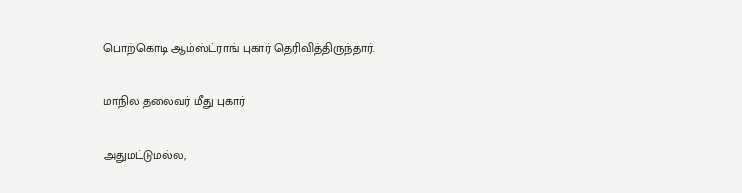பொற்கொடி ஆம்ஸ்ட்ராங் புகார் தெரிவித்திருந்தார்.

மாநில தலைவர் மீது புகார்

அதுமட்டுமல்ல,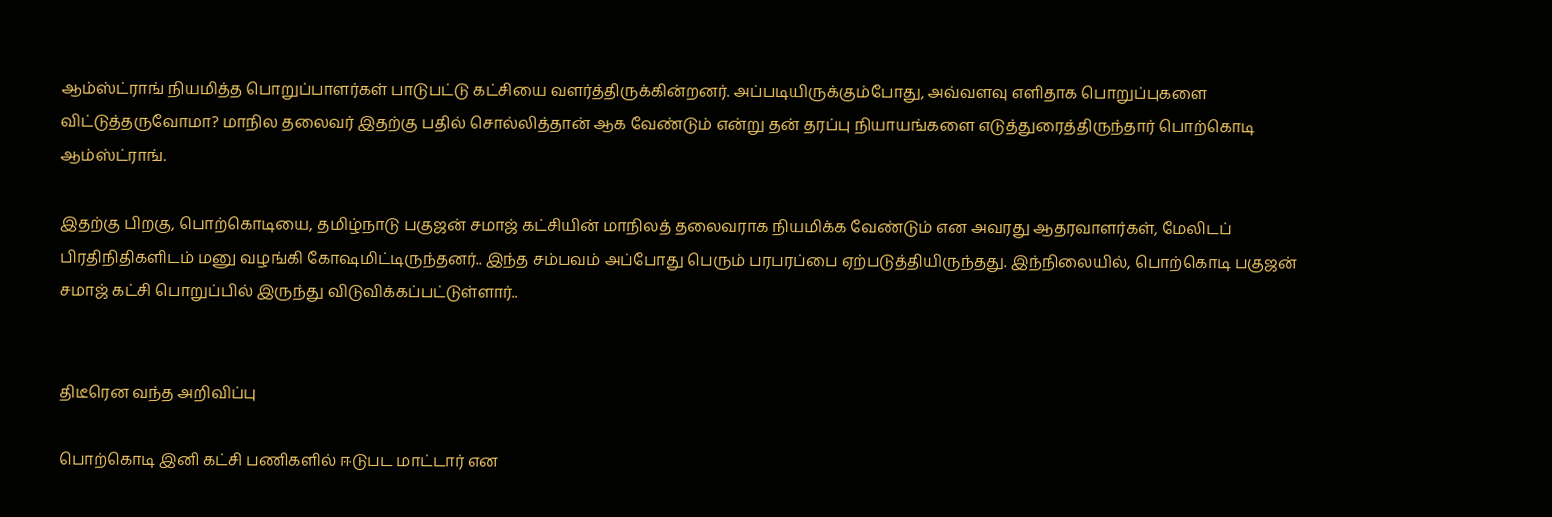ஆம்ஸ்ட்ராங் நியமித்த பொறுப்பாளர்கள் பாடுபட்டு கட்சியை வளர்த்திருக்கின்றனர். அப்படியிருக்கும்போது, அவ்வளவு எளிதாக பொறுப்புகளை விட்டுத்தருவோமா? மாநில தலைவர் இதற்கு பதில் சொல்லித்தான் ஆக வேண்டும் என்று தன் தரப்பு நியாயங்களை எடுத்துரைத்திருந்தார் பொற்கொடி ஆம்ஸ்ட்ராங்.

இதற்கு பிறகு, பொற்கொடியை, தமிழ்நாடு பகுஜன் சமாஜ் கட்சியின் மாநிலத் தலைவராக நியமிக்க வேண்டும் என அவரது ஆதரவாளர்கள், மேலிடப் பிரதிநிதிகளிடம் மனு வழங்கி கோஷமிட்டிருந்தனர்.. இந்த சம்பவம் அப்போது பெரும் பரபரப்பை ஏற்படுத்தியிருந்தது. இந்நிலையில், பொற்கொடி பகுஜன் சமாஜ் கட்சி பொறுப்பில் இருந்து விடுவிக்கப்பட்டுள்ளார்..


திடீரென வந்த அறிவிப்பு

பொற்கொடி இனி கட்சி பணிகளில் ஈடுபட மாட்டார் என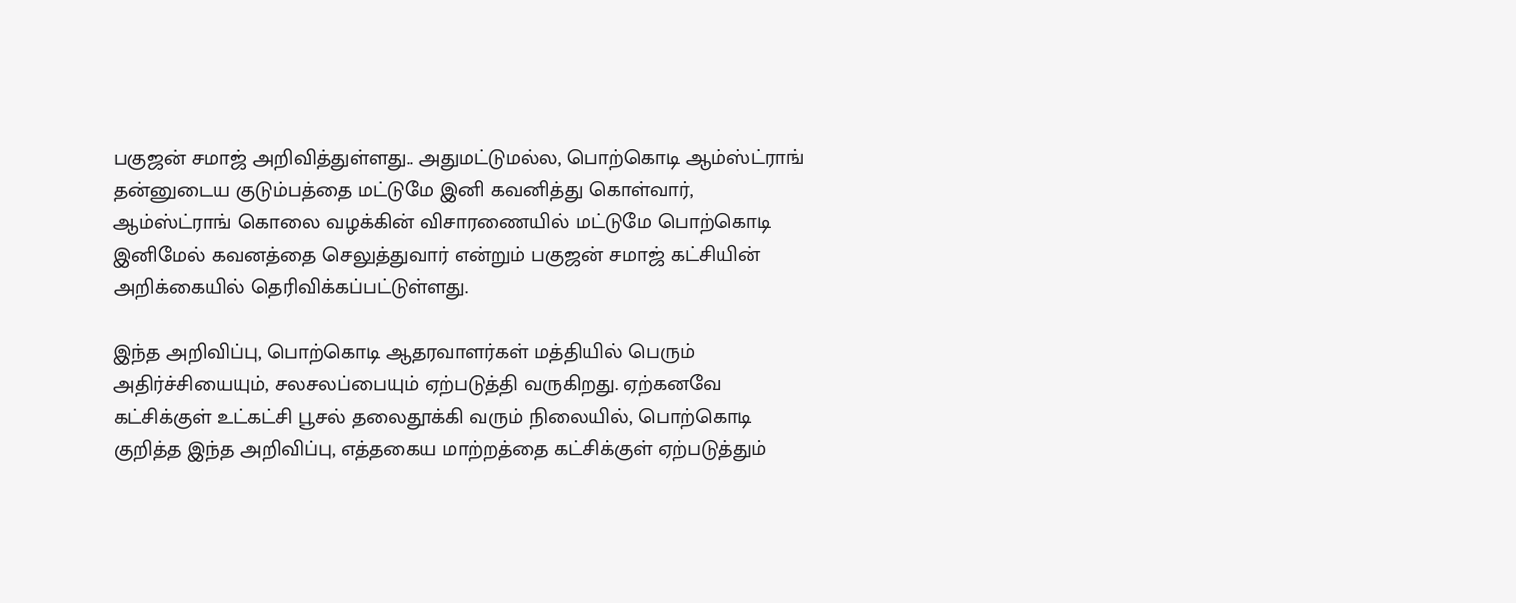பகுஜன் சமாஜ் அறிவித்துள்ளது.. அதுமட்டுமல்ல, பொற்கொடி ஆம்ஸ்ட்ராங் தன்னுடைய குடும்பத்தை மட்டுமே இனி கவனித்து கொள்வார், ஆம்ஸ்ட்ராங் கொலை வழக்கின் விசாரணையில் மட்டுமே பொற்கொடி இனிமேல் கவனத்தை செலுத்துவார் என்றும் பகுஜன் சமாஜ் கட்சியின் அறிக்கையில் தெரிவிக்கப்பட்டுள்ளது.

இந்த அறிவிப்பு, பொற்கொடி ஆதரவாளர்கள் மத்தியில் பெரும் அதிர்ச்சியையும், சலசலப்பையும் ஏற்படுத்தி வருகிறது. ஏற்கனவே கட்சிக்குள் உட்கட்சி பூசல் தலைதூக்கி வரும் நிலையில், பொற்கொடி குறித்த இந்த அறிவிப்பு, எத்தகைய மாற்றத்தை கட்சிக்குள் ஏற்படுத்தும்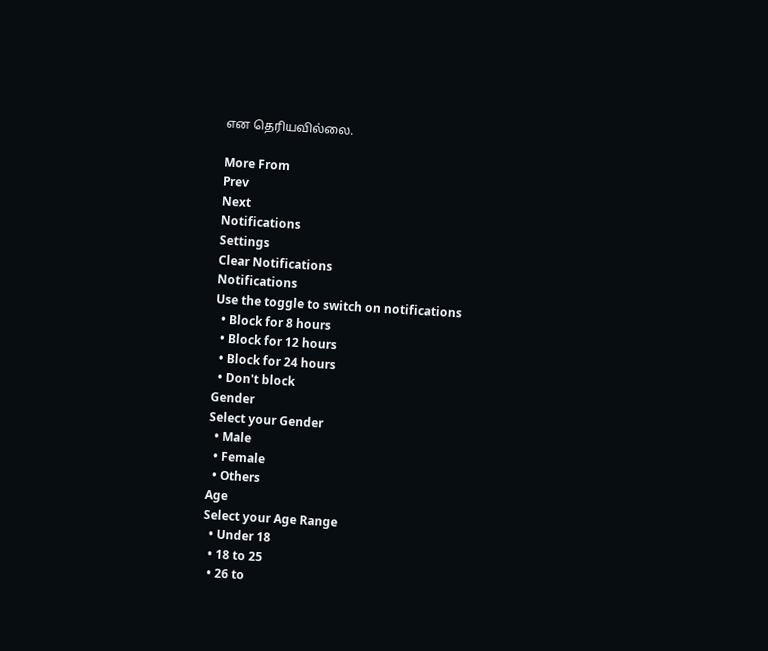என தெரியவில்லை.

More From
Prev
Next
Notifications
Settings
Clear Notifications
Notifications
Use the toggle to switch on notifications
  • Block for 8 hours
  • Block for 12 hours
  • Block for 24 hours
  • Don't block
Gender
Select your Gender
  • Male
  • Female
  • Others
Age
Select your Age Range
  • Under 18
  • 18 to 25
  • 26 to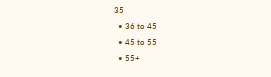35
  • 36 to 45
  • 45 to 55
  • 55+